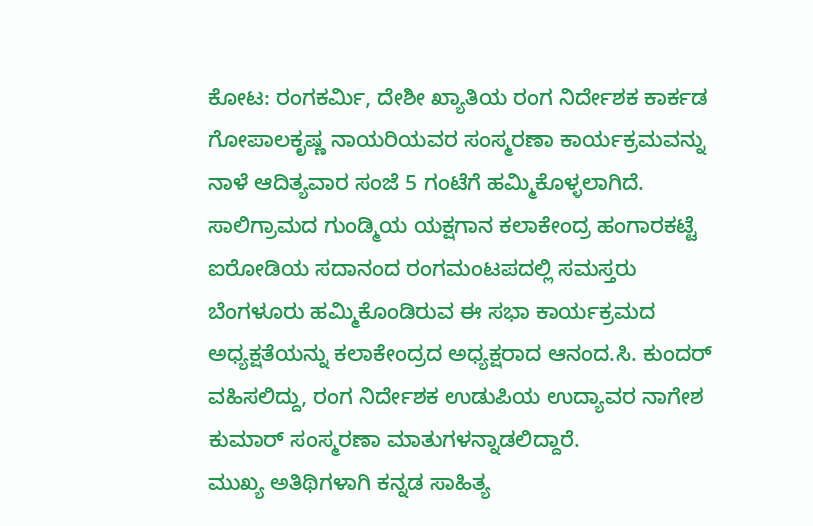ಕೋಟ: ರಂಗಕರ್ಮಿ, ದೇಶೀ ಖ್ಯಾತಿಯ ರಂಗ ನಿರ್ದೇಶಕ ಕಾರ್ಕಡ ಗೋಪಾಲಕೃಷ್ಣ ನಾಯರಿಯವರ ಸಂಸ್ಮರಣಾ ಕಾರ್ಯಕ್ರಮವನ್ನು ನಾಳೆ ಆದಿತ್ಯವಾರ ಸಂಜೆ 5 ಗಂಟೆಗೆ ಹಮ್ಮಿಕೊಳ್ಳಲಾಗಿದೆ. ಸಾಲಿಗ್ರಾಮದ ಗುಂಡ್ಮಿಯ ಯಕ್ಷಗಾನ ಕಲಾಕೇಂದ್ರ ಹಂಗಾರಕಟ್ಟೆ ಐರೋಡಿಯ ಸದಾನಂದ ರಂಗಮಂಟಪದಲ್ಲಿ ಸಮಸ್ತರು ಬೆಂಗಳೂರು ಹಮ್ಮಿಕೊಂಡಿರುವ ಈ ಸಭಾ ಕಾರ್ಯಕ್ರಮದ ಅಧ್ಯಕ್ಷತೆಯನ್ನು ಕಲಾಕೇಂದ್ರದ ಅಧ್ಯಕ್ಷರಾದ ಆನಂದ.ಸಿ. ಕುಂದರ್ ವಹಿಸಲಿದ್ದು, ರಂಗ ನಿರ್ದೇಶಕ ಉಡುಪಿಯ ಉದ್ಯಾವರ ನಾಗೇಶ ಕುಮಾರ್ ಸಂಸ್ಮರಣಾ ಮಾತುಗಳನ್ನಾಡಲಿದ್ದಾರೆ.
ಮುಖ್ಯ ಅತಿಥಿಗಳಾಗಿ ಕನ್ನಡ ಸಾಹಿತ್ಯ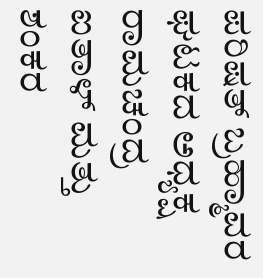ಪರಿಷತ್ ಬ್ರಹ್ಮಾವರ ಘಟಕದ ಅಧ್ಯಕ್ಷ ರಾಮಚಂದ್ರ ಐತಾಳ್ ಮತ್ತು ಶಂಕರ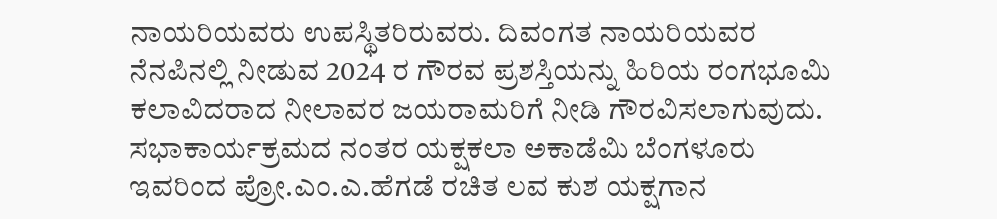ನಾಯರಿಯವರು ಉಪಸ್ಥಿತರಿರುವರು. ದಿವಂಗತ ನಾಯರಿಯವರ ನೆನಪಿನಲ್ಲಿ ನೀಡುವ 2024 ರ ಗೌರವ ಪ್ರಶಸ್ತಿಯನ್ನು ಹಿರಿಯ ರಂಗಭೂಮಿ ಕಲಾವಿದರಾದ ನೀಲಾವರ ಜಯರಾಮರಿಗೆ ನೀಡಿ ಗೌರವಿಸಲಾಗುವುದು. ಸಭಾಕಾರ್ಯಕ್ರಮದ ನಂತರ ಯಕ್ಷಕಲಾ ಅಕಾಡೆಮಿ ಬೆಂಗಳೂರು ಇವರಿಂದ ಪ್ರೋ.ಎಂ.ಎ.ಹೆಗಡೆ ರಚಿತ ಲವ ಕುಶ ಯಕ್ಷಗಾನ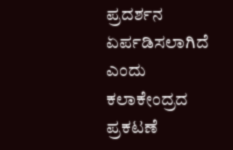ಪ್ರದರ್ಶನ ಏರ್ಪಡಿಸಲಾಗಿದೆ ಎಂದು ಕಲಾಕೇಂದ್ರದ ಪ್ರಕಟಣೆ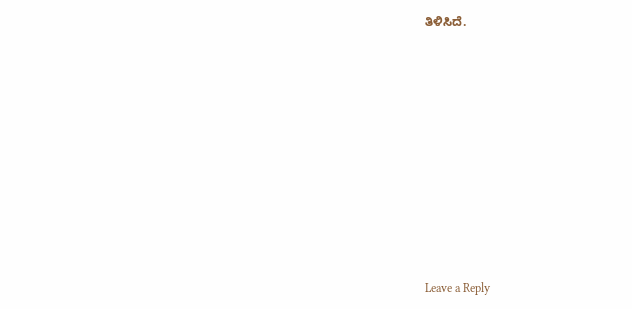ತಿಳಿಸಿದೆ.











Leave a Reply